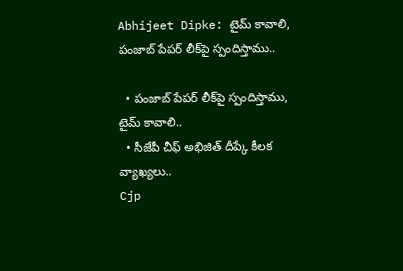Abhijeet Dipke: టైమ్ కావాలి, పంజాబ్ పేపర్ లీక్‌పై స్పందిస్తాము..

  • పంజాబ్ పేపర్ లీక్‌పై స్పందిస్తాము, టైమ్ కావాలి..
  • సీజేపీ చీఫ్ అభిజిత్ దీప్కే కీలక వ్యాఖ్యలు..
Cjp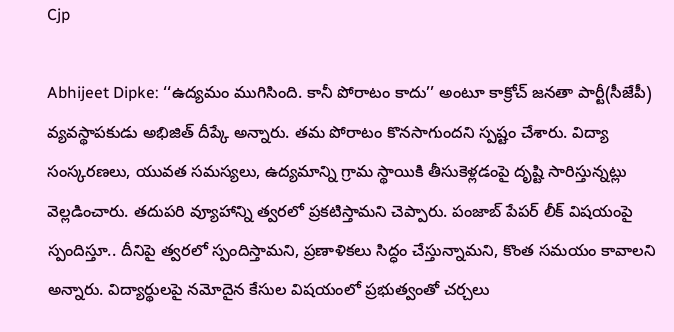Cjp

Abhijeet Dipke: ‘‘ఉద్యమం ముగిసింది. కానీ పోరాటం కాదు’’ అంటూ కాక్రోచ్ జనతా పార్టీ(సీజేపీ) వ్యవస్థాపకుడు అభిజిత్ దీప్కే అన్నారు. తమ పోరాటం కొనసాగుందని స్పష్టం చేశారు. విద్యా సంస్కరణలు, యువత సమస్యలు, ఉద్యమాన్ని గ్రామ స్థాయికి తీసుకెళ్లడంపై దృష్టి సారిస్తున్నట్లు వెల్లడించారు. తదుపరి వ్యూహాన్ని త్వరలో ప్రకటిస్తామని చెప్పారు. పంజాబ్ పేపర్ లీక్ విషయంపై స్పందిస్తూ.. దీనిపై త్వరలో స్పందిస్తామని, ప్రణాళికలు సిద్ధం చేస్తున్నామని, కొంత సమయం కావాలని అన్నారు. విద్యార్థులపై నమోదైన కేసుల విషయంలో ప్రభుత్వంతో చర్చలు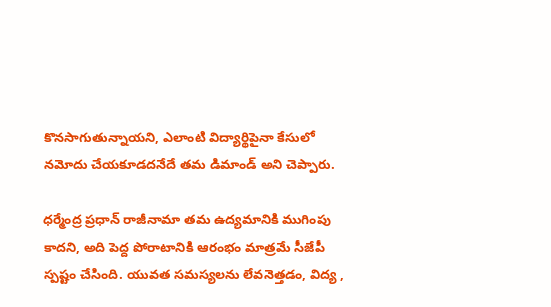కొనసాగుతున్నాయని, ఎలాంటి విద్యార్థిపైనా కేసులో నమోదు చేయకూడదనేదే తమ డిమాండ్ అని చెప్పారు.

ధర్మేంద్ర ప్రధాన్ రాజీనామా తమ ఉద్యమానికి ముగింపు కాదని, అది పెద్ద పోరాటానికి ఆరంభం మాత్రమే సీజేపీ స్పష్టం చేసింది. యువత సమస్యలను లేవనెత్తడం, విద్య ,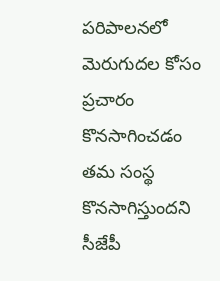పరిపాలనలో మెరుగుదల కోసం ప్రచారం కొనసాగించడం తమ సంస్థ కొనసాగిస్తుందని సీజేపీ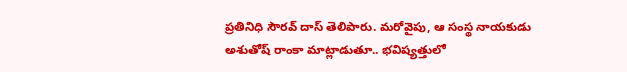ప్రతినిధి సౌరవ్ దాస్ తెలిపారు. మరోవైపు, ఆ సంస్థ నాయకుడు అశుతోష్ రాంకా మాట్లాడుతూ.. భవిష్యత్తులో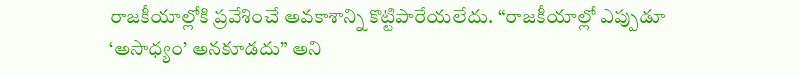రాజకీయాల్లోకి ప్రవేశించే అవకాశాన్ని కొట్టిపారేయలేదు. “రాజకీయాల్లో ఎప్పుడూ ‘అసాధ్యం’ అనకూడదు” అని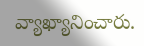వ్యాఖ్యానించారు.